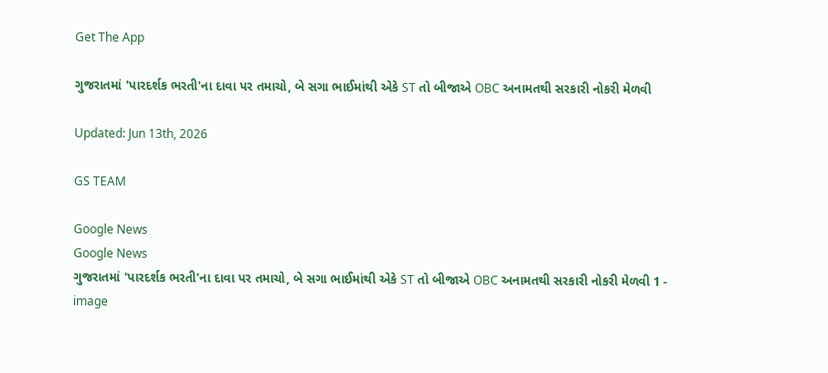Get The App

ગુજરાતમાં 'પારદર્શક ભરતી'ના દાવા પર તમાચો, બે સગા ભાઈમાંથી એકે ST તો બીજાએ OBC અનામતથી સરકારી નોકરી મેળવી

Updated: Jun 13th, 2026

GS TEAM

Google News
Google News
ગુજરાતમાં 'પારદર્શક ભરતી'ના દાવા પર તમાચો, બે સગા ભાઈમાંથી એકે ST તો બીજાએ OBC અનામતથી સરકારી નોકરી મેળવી 1 - image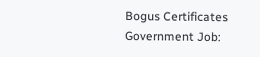Bogus Certificates Government Job: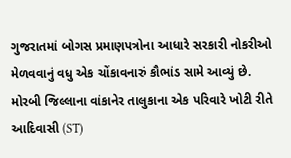ગુજરાતમાં બોગસ પ્રમાણપત્રોના આધારે સરકારી નોકરીઓ મેળવવાનું વધુ એક ચોંકાવનારું કૌભાંડ સામે આવ્યું છે. મોરબી જિલ્લાના વાંકાનેર તાલુકાના એક પરિવારે ખોટી રીતે આદિવાસી (ST)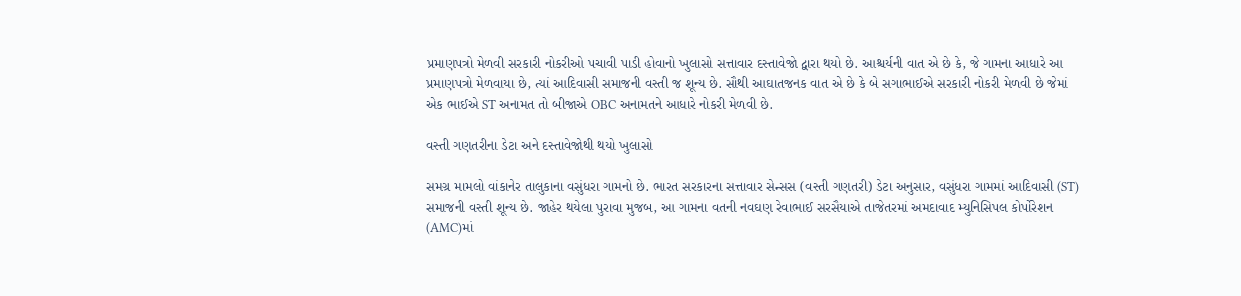પ્રમાણપત્રો મેળવી સરકારી નોકરીઓ પચાવી પાડી હોવાનો ખુલાસો સત્તાવાર દસ્તાવેજો દ્વારા થયો છે. આશ્ચર્યની વાત એ છે કે, જે ગામના આધારે આ પ્રમાણપત્રો મેળવાયા છે, ત્યાં આદિવાસી સમાજની વસ્તી જ શૂન્ય છે. સૌથી આઘાતજનક વાત એ છે કે બે સગાભાઈએ સરકારી નોકરી મેળવી છે જેમાં એક ભાઈએ ST અનામત તો બીજાએ OBC અનામતને આધારે નોકરી મેળવી છે.

વસ્તી ગણતરીના ડેટા અને દસ્તાવેજોથી થયો ખુલાસો

સમગ્ર મામલો વાંકાનેર તાલુકાના વસુંધરા ગામનો છે. ભારત સરકારના સત્તાવાર સેન્સસ (વસ્તી ગણતરી) ડેટા અનુસાર, વસુંધરા ગામમાં આદિવાસી (ST) સમાજની વસ્તી શૂન્ય છે. જાહેર થયેલા પુરાવા મુજબ, આ ગામના વતની નવઘણ રેવાભાઈ સરસૈયાએ તાજેતરમાં અમદાવાદ મ્યુનિસિપલ કોર્પોરેશન (AMC)માં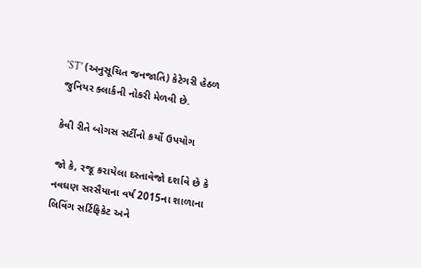'ST' (અનુસૂચિત જનજાતિ) કેટેગરી હેઠળ જુનિયર ક્લાર્કની નોકરી મેળવી છે.

કેવી રીતે બોગસ સર્ટીનો કર્યો ઉપયોગ

જો કે, રજૂ કરાયેલા દસ્તાવેજો દર્શાવે છે કે નવઘણ સરસૈયાના વર્ષ 2015ના શાળાના લિવિંગ સર્ટિફિકેટ અને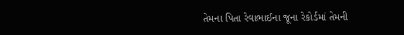તેમના પિતા રેવાભાઈના જૂના રેકોર્ડમાં તેમની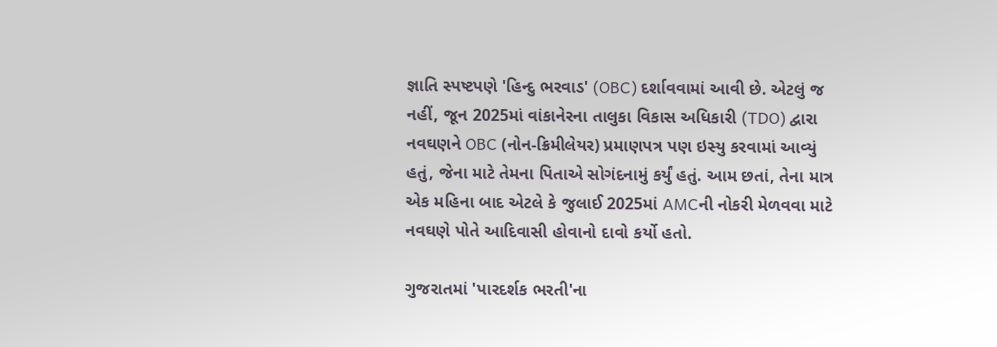જ્ઞાતિ સ્પષ્ટપણે 'હિન્દુ ભરવાડ' (OBC) દર્શાવવામાં આવી છે. એટલું જ નહીં, જૂન 2025માં વાંકાનેરના તાલુકા વિકાસ અધિકારી (TDO) દ્વારા નવઘણને OBC (નોન-ક્રિમીલેયર) પ્રમાણપત્ર પણ ઇસ્યુ કરવામાં આવ્યું હતું, જેના માટે તેમના પિતાએ સોગંદનામું કર્યું હતું. આમ છતાં, તેના માત્ર એક મહિના બાદ એટલે કે જુલાઈ 2025માં AMCની નોકરી મેળવવા માટે નવઘણે પોતે આદિવાસી હોવાનો દાવો કર્યો હતો.

ગુજરાતમાં 'પારદર્શક ભરતી'ના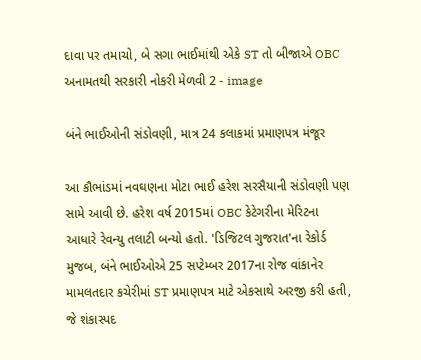દાવા પર તમાચો, બે સગા ભાઈમાંથી એકે ST તો બીજાએ OBC અનામતથી સરકારી નોકરી મેળવી 2 - image

બંને ભાઈઓની સંડોવણી, માત્ર 24 કલાકમાં પ્રમાણપત્ર મંજૂર

આ કૌભાંડમાં નવઘણના મોટા ભાઈ હરેશ સરસૈયાની સંડોવણી પણ સામે આવી છે. હરેશ વર્ષ 2015માં OBC કેટેગરીના મેરિટના આધારે રેવન્યુ તલાટી બન્યો હતો. 'ડિજિટલ ગુજરાત'ના રેકોર્ડ મુજબ, બંને ભાઈઓએ 25 સપ્ટેમ્બર 2017ના રોજ વાંકાનેર મામલતદાર કચેરીમાં ST પ્રમાણપત્ર માટે એકસાથે અરજી કરી હતી, જે શંકાસ્પદ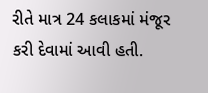રીતે માત્ર 24 કલાકમાં મંજૂર કરી દેવામાં આવી હતી.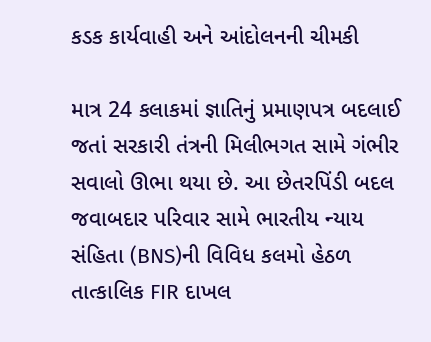કડક કાર્યવાહી અને આંદોલનની ચીમકી

માત્ર 24 કલાકમાં જ્ઞાતિનું પ્રમાણપત્ર બદલાઈ જતાં સરકારી તંત્રની મિલીભગત સામે ગંભીર સવાલો ઊભા થયા છે. આ છેતરપિંડી બદલ જવાબદાર પરિવાર સામે ભારતીય ન્યાય સંહિતા (BNS)ની વિવિધ કલમો હેઠળ તાત્કાલિક FIR દાખલ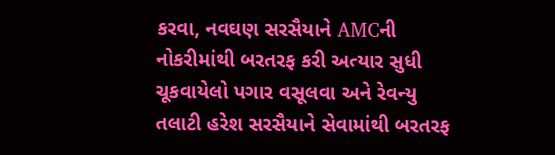કરવા, નવઘણ સરસૈયાને AMCની નોકરીમાંથી બરતરફ કરી અત્યાર સુધી ચૂકવાયેલો પગાર વસૂલવા અને રેવન્યુ તલાટી હરેશ સરસૈયાને સેવામાંથી બરતરફ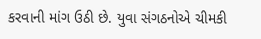કરવાની માંગ ઉઠી છે. યુવા સંગઠનોએ ચીમકી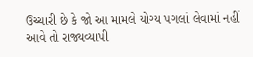ઉચ્ચારી છે કે જો આ મામલે યોગ્ય પગલાં લેવામાં નહીં આવે તો રાજ્યવ્યાપી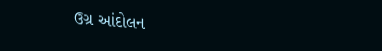ઉગ્ર આંદોલન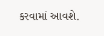કરવામાં આવશે.